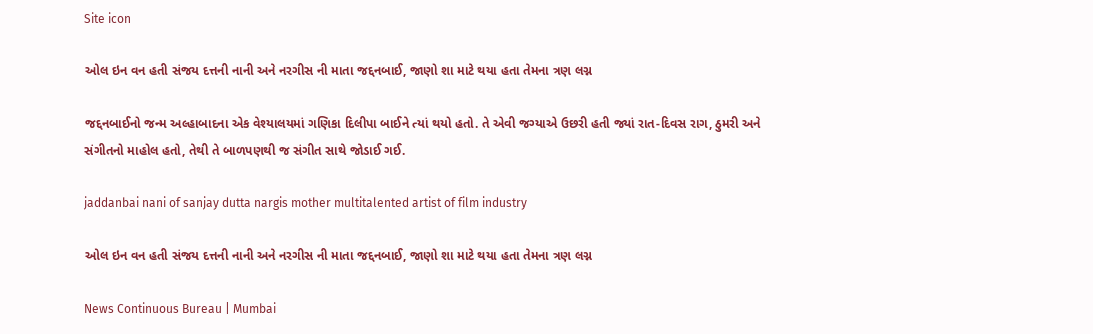Site icon

ઓલ ઇન વન હતી સંજય દત્તની નાની અને નરગીસ ની માતા જદ્દનબાઈ, જાણો શા માટે થયા હતા તેમના ત્રણ લગ્ન

જદ્દનબાઈનો જન્મ અલ્હાબાદના એક વેશ્યાલયમાં ગણિકા દિલીપા બાઈને ત્યાં થયો હતો. તે એવી જગ્યાએ ઉછરી હતી જ્યાં રાત-દિવસ રાગ, ઠુમરી અને સંગીતનો માહોલ હતો, તેથી તે બાળપણથી જ સંગીત સાથે જોડાઈ ગઈ.

jaddanbai nani of sanjay dutta nargis mother multitalented artist of film industry

ઓલ ઇન વન હતી સંજય દત્તની નાની અને નરગીસ ની માતા જદ્દનબાઈ, જાણો શા માટે થયા હતા તેમના ત્રણ લગ્ન

News Continuous Bureau | Mumbai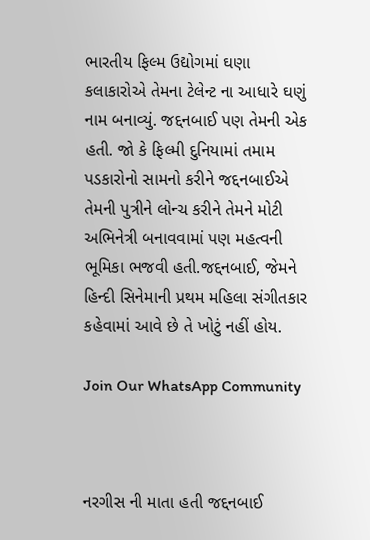ભારતીય ફિલ્મ ઉદ્યોગમાં ઘણા કલાકારોએ તેમના ટેલેન્ટ ના આધારે ઘણું નામ બનાવ્યું. જદ્દનબાઈ પણ તેમની એક હતી. જો કે ફિલ્મી દુનિયામાં તમામ પડકારોનો સામનો કરીને જદ્દનબાઈએ તેમની પુત્રીને લોન્ચ કરીને તેમને મોટી અભિનેત્રી બનાવવામાં પણ મહત્વની ભૂમિકા ભજવી હતી.જદ્દનબાઈ, જેમને હિન્દી સિનેમાની પ્રથમ મહિલા સંગીતકાર કહેવામાં આવે છે તે ખોટું નહીં હોય.

Join Our WhatsApp Community



નરગીસ ની માતા હતી જદ્દનબાઈ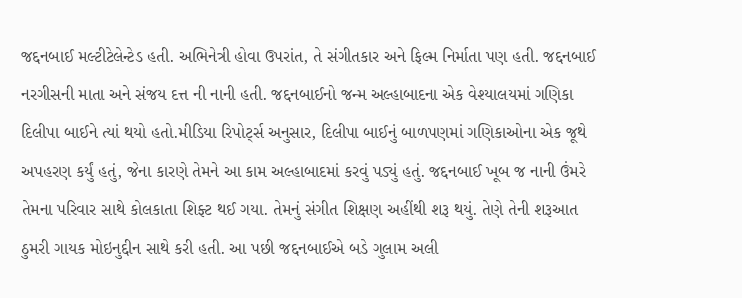જદ્દનબાઈ મલ્ટીટેલેન્ટેડ હતી. અભિનેત્રી હોવા ઉપરાંત, તે સંગીતકાર અને ફિલ્મ નિર્માતા પણ હતી. જદ્દનબાઈ નરગીસની માતા અને સંજય દત્ત ની નાની હતી. જદ્દનબાઈનો જન્મ અલ્હાબાદના એક વેશ્યાલયમાં ગણિકા દિલીપા બાઈને ત્યાં થયો હતો.મીડિયા રિપોર્ટ્સ અનુસાર, દિલીપા બાઈનું બાળપણમાં ગણિકાઓના એક જૂથે અપહરણ કર્યું હતું, જેના કારણે તેમને આ કામ અલ્હાબાદમાં કરવું પડ્યું હતું. જદ્દનબાઈ ખૂબ જ નાની ઉંમરે તેમના પરિવાર સાથે કોલકાતા શિફ્ટ થઈ ગયા. તેમનું સંગીત શિક્ષણ અહીંથી શરૂ થયું. તેણે તેની શરૂઆત ઠુમરી ગાયક મોઇનુદ્દીન સાથે કરી હતી. આ પછી જદ્દનબાઈએ બડે ગુલામ અલી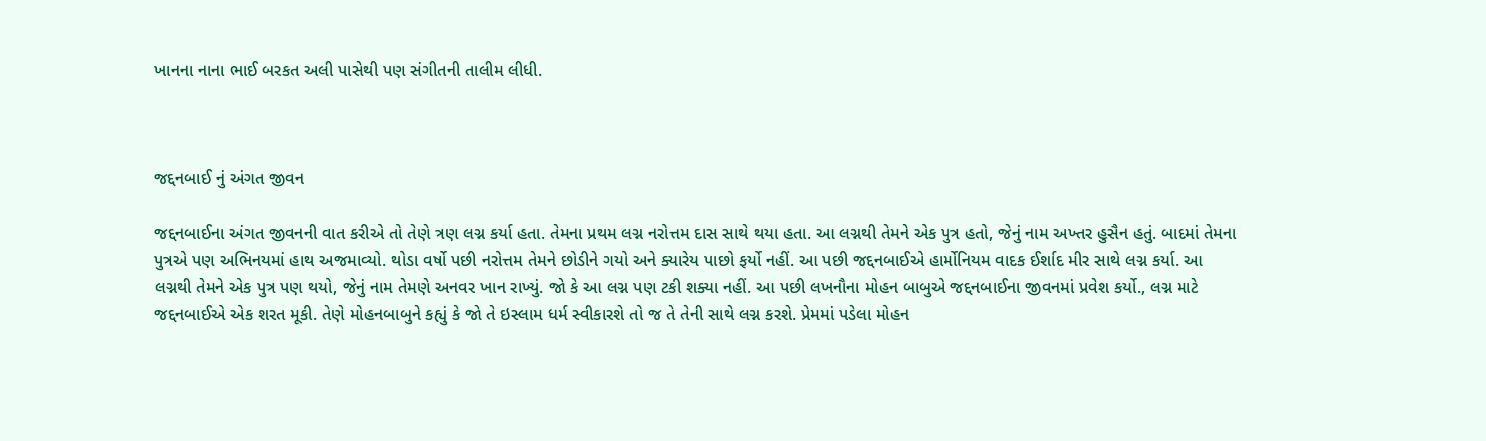ખાનના નાના ભાઈ બરકત અલી પાસેથી પણ સંગીતની તાલીમ લીધી.



જદ્દનબાઈ નું અંગત જીવન

જદ્દનબાઈના અંગત જીવનની વાત કરીએ તો તેણે ત્રણ લગ્ન કર્યા હતા. તેમના પ્રથમ લગ્ન નરોત્તમ દાસ સાથે થયા હતા. આ લગ્નથી તેમને એક પુત્ર હતો, જેનું નામ અખ્તર હુસૈન હતું. બાદમાં તેમના પુત્રએ પણ અભિનયમાં હાથ અજમાવ્યો. થોડા વર્ષો પછી નરોત્તમ તેમને છોડીને ગયો અને ક્યારેય પાછો ફર્યો નહીં. આ પછી જદ્દનબાઈએ હાર્મોનિયમ વાદક ઈર્શાદ મીર સાથે લગ્ન કર્યા. આ લગ્નથી તેમને એક પુત્ર પણ થયો, જેનું નામ તેમણે અનવર ખાન રાખ્યું. જો કે આ લગ્ન પણ ટકી શક્યા નહીં. આ પછી લખનૌના મોહન બાબુએ જદ્દનબાઈના જીવનમાં પ્રવેશ કર્યો., લગ્ન માટે જદ્દનબાઈએ એક શરત મૂકી. તેણે મોહનબાબુને કહ્યું કે જો તે ઇસ્લામ ધર્મ સ્વીકારશે તો જ તે તેની સાથે લગ્ન કરશે. પ્રેમમાં પડેલા મોહન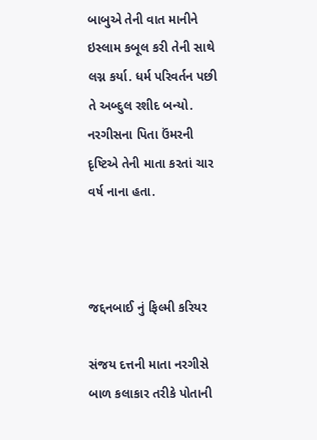બાબુએ તેની વાત માનીને ઇસ્લામ કબૂલ કરી તેની સાથે લગ્ન કર્યા. ધર્મ પરિવર્તન પછી તે અબ્દુલ રશીદ બન્યો. નરગીસના પિતા ઉંમરની દૃષ્ટિએ તેની માતા કરતાં ચાર વર્ષ નાના હતા.



જદ્દનબાઈ નું ફિલ્મી કરિયર

સંજય દત્તની માતા નરગીસે બાળ કલાકાર તરીકે પોતાની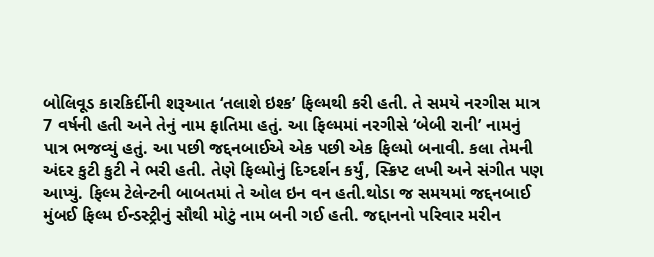બોલિવૂડ કારકિર્દીની શરૂઆત ‘તલાશે ઇશ્ક’ ફિલ્મથી કરી હતી. તે સમયે નરગીસ માત્ર 7 વર્ષની હતી અને તેનું નામ ફાતિમા હતું. આ ફિલ્મમાં નરગીસે ‘બેબી રાની’ નામનું પાત્ર ભજવ્યું હતું. આ પછી જદ્દનબાઈએ એક પછી એક ફિલ્મો બનાવી. કલા તેમની અંદર કુટી કુટી ને ભરી હતી. તેણે ફિલ્મોનું દિગ્દર્શન કર્યું, સ્ક્રિપ્ટ લખી અને સંગીત પણ આપ્યું. ફિલ્મ ટેલેન્ટની બાબતમાં તે ઓલ ઇન વન હતી.થોડા જ સમયમાં જદ્દનબાઈ મુંબઈ ફિલ્મ ઈન્ડસ્ટ્રીનું સૌથી મોટું નામ બની ગઈ હતી. જદ્દાનનો પરિવાર મરીન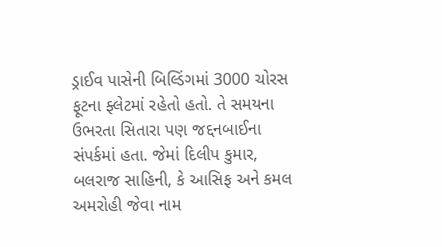ડ્રાઈવ પાસેની બિલ્ડિંગમાં 3000 ચોરસ ફૂટના ફ્લેટમાં રહેતો હતો. તે સમયના ઉભરતા સિતારા પણ જદ્દનબાઈના સંપર્કમાં હતા. જેમાં દિલીપ કુમાર, બલરાજ સાહિની, કે આસિફ અને કમલ અમરોહી જેવા નામ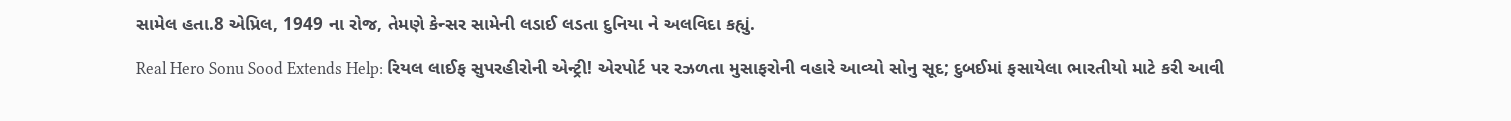સામેલ હતા.8 એપ્રિલ, 1949 ના રોજ, તેમણે કેન્સર સામેની લડાઈ લડતા દુનિયા ને અલવિદા કહ્યું.

Real Hero Sonu Sood Extends Help: રિયલ લાઈફ સુપરહીરોની એન્ટ્રી! એરપોર્ટ પર રઝળતા મુસાફરોની વહારે આવ્યો સોનુ સૂદ; દુબઈમાં ફસાયેલા ભારતીયો માટે કરી આવી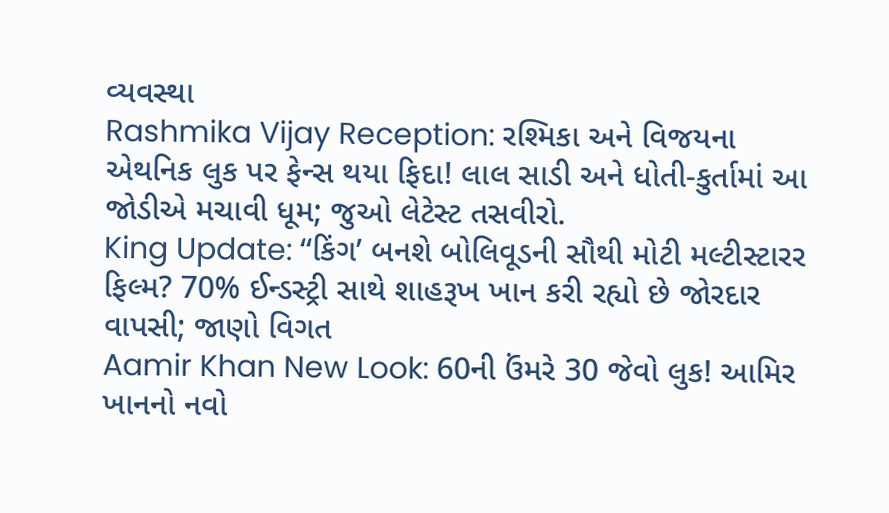વ્યવસ્થા
Rashmika Vijay Reception: રશ્મિકા અને વિજયના એથનિક લુક પર ફેન્સ થયા ફિદા! લાલ સાડી અને ધોતી-કુર્તામાં આ જોડીએ મચાવી ધૂમ; જુઓ લેટેસ્ટ તસવીરો.
King Update: ‘‘કિંગ’ બનશે બોલિવૂડની સૌથી મોટી મલ્ટીસ્ટારર ફિલ્મ? 70% ઈન્ડસ્ટ્રી સાથે શાહરૂખ ખાન કરી રહ્યો છે જોરદાર વાપસી; જાણો વિગત
Aamir Khan New Look: 60ની ઉંમરે 30 જેવો લુક! આમિર ખાનનો નવો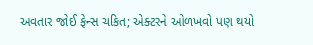અવતાર જોઈ ફેન્સ ચકિત; એક્ટરને ઓળખવો પણ થયો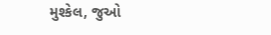મુશ્કેલ, જુઓ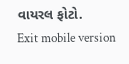વાયરલ ફોટો.
Exit mobile version